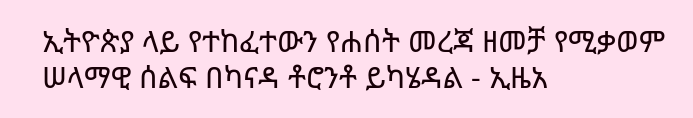ኢትዮጵያ ላይ የተከፈተውን የሐሰት መረጃ ዘመቻ የሚቃወም ሠላማዊ ሰልፍ በካናዳ ቶሮንቶ ይካሄዳል - ኢዜአ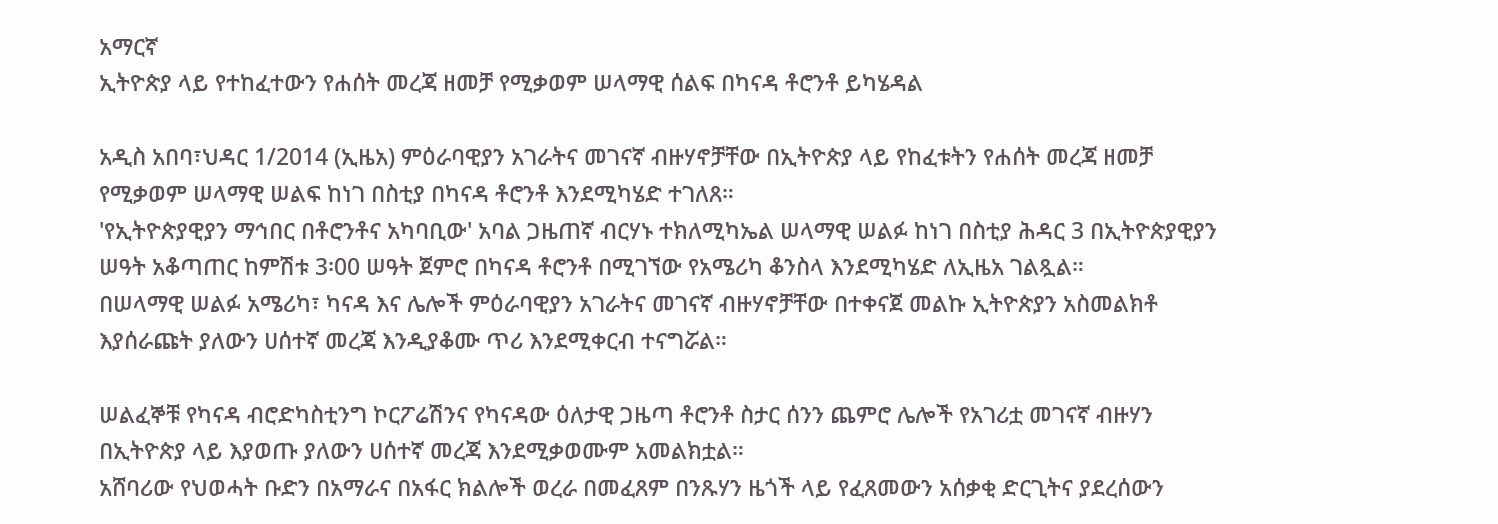አማርኛ
ኢትዮጵያ ላይ የተከፈተውን የሐሰት መረጃ ዘመቻ የሚቃወም ሠላማዊ ሰልፍ በካናዳ ቶሮንቶ ይካሄዳል

አዲስ አበባ፣ህዳር 1/2014 (ኢዜአ) ምዕራባዊያን አገራትና መገናኛ ብዙሃኖቻቸው በኢትዮጵያ ላይ የከፈቱትን የሐሰት መረጃ ዘመቻ የሚቃወም ሠላማዊ ሠልፍ ከነገ በስቲያ በካናዳ ቶሮንቶ እንደሚካሄድ ተገለጸ።
'የኢትዮጵያዊያን ማኅበር በቶሮንቶና አካባቢው' አባል ጋዜጠኛ ብርሃኑ ተክለሚካኤል ሠላማዊ ሠልፉ ከነገ በስቲያ ሕዳር 3 በኢትዮጵያዊያን ሠዓት አቆጣጠር ከምሽቱ 3፡00 ሠዓት ጀምሮ በካናዳ ቶሮንቶ በሚገኘው የአሜሪካ ቆንስላ እንደሚካሄድ ለኢዜአ ገልጿል።
በሠላማዊ ሠልፉ አሜሪካ፣ ካናዳ እና ሌሎች ምዕራባዊያን አገራትና መገናኛ ብዙሃኖቻቸው በተቀናጀ መልኩ ኢትዮጵያን አስመልክቶ እያሰራጩት ያለውን ሀሰተኛ መረጃ እንዲያቆሙ ጥሪ እንደሚቀርብ ተናግሯል።

ሠልፈኞቹ የካናዳ ብሮድካስቲንግ ኮርፖሬሽንና የካናዳው ዕለታዊ ጋዜጣ ቶሮንቶ ስታር ሰንን ጨምሮ ሌሎች የአገሪቷ መገናኛ ብዙሃን በኢትዮጵያ ላይ እያወጡ ያለውን ሀሰተኛ መረጃ እንደሚቃወሙም አመልክቷል።
አሸባሪው የህወሓት ቡድን በአማራና በአፋር ክልሎች ወረራ በመፈጸም በንጹሃን ዜጎች ላይ የፈጸመውን አሰቃቂ ድርጊትና ያደረሰውን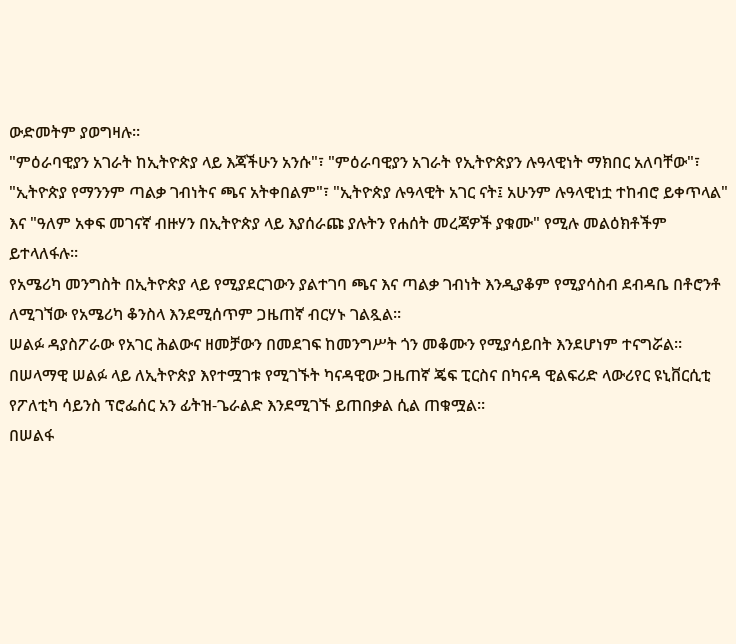ውድመትም ያወግዛሉ።
"ምዕራባዊያን አገራት ከኢትዮጵያ ላይ እጃችሁን አንሱ"፣ "ምዕራባዊያን አገራት የኢትዮጵያን ሉዓላዊነት ማክበር አለባቸው"፣ "ኢትዮጵያ የማንንም ጣልቃ ገብነትና ጫና አትቀበልም"፣ "ኢትዮጵያ ሉዓላዊት አገር ናት፤ አሁንም ሉዓላዊነቷ ተከብሮ ይቀጥላል" እና "ዓለም አቀፍ መገናኛ ብዙሃን በኢትዮጵያ ላይ እያሰራጩ ያሉትን የሐሰት መረጃዎች ያቁሙ" የሚሉ መልዕክቶችም ይተላለፋሉ።
የአሜሪካ መንግስት በኢትዮጵያ ላይ የሚያደርገውን ያልተገባ ጫና እና ጣልቃ ገብነት እንዲያቆም የሚያሳስብ ደብዳቤ በቶሮንቶ ለሚገኘው የአሜሪካ ቆንስላ እንደሚሰጥም ጋዜጠኛ ብርሃኑ ገልጿል።
ሠልፉ ዳያስፖራው የአገር ሕልውና ዘመቻውን በመደገፍ ከመንግሥት ጎን መቆሙን የሚያሳይበት እንደሆነም ተናግሯል።
በሠላማዊ ሠልፉ ላይ ለኢትዮጵያ እየተሟገቱ የሚገኙት ካናዳዊው ጋዜጠኛ ጄፍ ፒርስና በካናዳ ዊልፍሪድ ላውሪየር ዩኒቨርሲቲ የፖለቲካ ሳይንስ ፕሮፌሰር አን ፊትዝ-ጌራልድ እንደሚገኙ ይጠበቃል ሲል ጠቁሟል።
በሠልፋ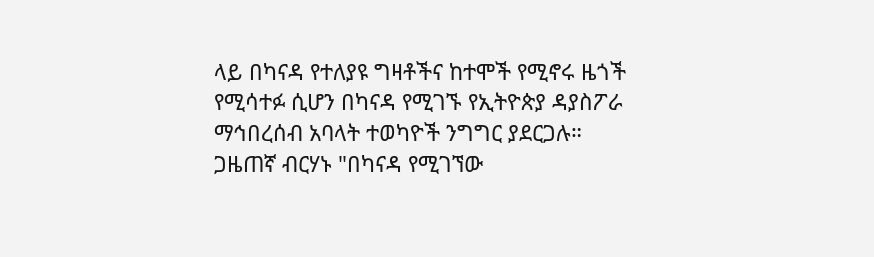ላይ በካናዳ የተለያዩ ግዛቶችና ከተሞች የሚኖሩ ዜጎች የሚሳተፉ ሲሆን በካናዳ የሚገኙ የኢትዮጵያ ዳያስፖራ ማኅበረሰብ አባላት ተወካዮች ንግግር ያደርጋሉ።
ጋዜጠኛ ብርሃኑ "በካናዳ የሚገኘው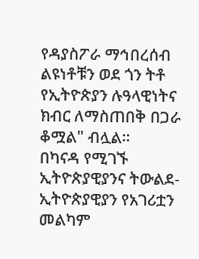የዳያስፖራ ማኅበረሰብ ልዩነቶቹን ወደ ጎን ትቶ የኢትዮጵያን ሉዓላዊነትና ክብር ለማስጠበቅ በጋራ ቆሟል" ብሏል።
በካናዳ የሚገኙ ኢትዮጵያዊያንና ትውልደ-ኢትዮጵያዊያን የአገሪቷን መልካም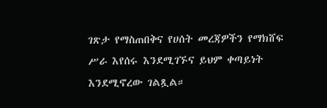ገጽታ የማስጠበቅና የሀሰት መረጃዎችን የማክሸፍ ሥራ እየሰሩ እንደሚገኙና ይህም ቀጣይነት እንደሚኖረው ገልጿል።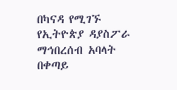በካናዳ የሚገኙ የኢትዮጵያ ዳያስፖራ ማኅበረሰብ አባላት በቀጣይ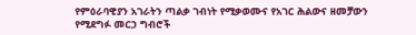የምዕራባዊያን አገራትን ጣልቃ ገብነት የሚቃወሙና የአገር ሕልውና ዘመቻውን የሚደግፉ መርኃ ግብሮች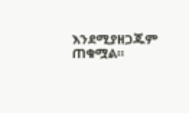እንደሚያዘጋጁም ጠቁሟል።